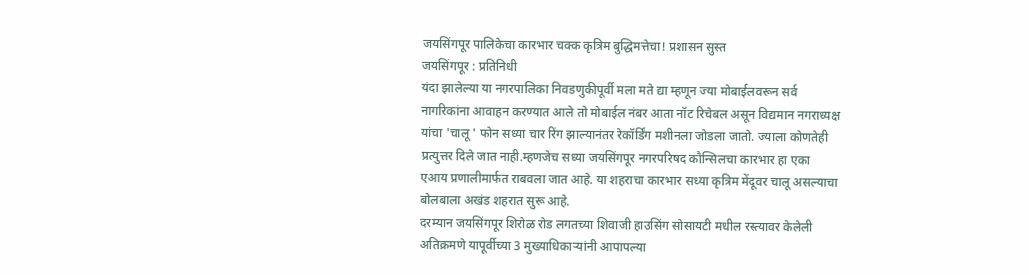जयसिंगपूर पालिकेचा कारभार चक्क कृत्रिम बुद्धिमत्तेचा! प्रशासन सुस्त
जयसिंगपूर : प्रतिनिधी
यंदा झालेल्या या नगरपालिका निवडणुकीपूर्वी मला मते द्या म्हणून ज्या मोबाईलवरून सर्व नागरिकांना आवाहन करण्यात आले तो मोबाईल नंबर आता नॉट रिचेबल असून विद्यमान नगराध्यक्ष यांचा 'चालू ' फोन सध्या चार रिंग झाल्यानंतर रेकॉर्डिंग मशीनला जोडला जातो. ज्याला कोणतेही प्रत्युत्तर दिले जात नाही.म्हणजेच सध्या जयसिंगपूर नगरपरिषद कौन्सिलचा कारभार हा एका एआय प्रणालीमार्फत राबवला जात आहे. या शहराचा कारभार सध्या कृत्रिम मेंदूवर चालू असल्याचा बोलबाला अखंड शहरात सुरू आहे.
दरम्यान जयसिंगपूर शिरोळ रोड लगतच्या शिवाजी हाउसिंग सोसायटी मधील रस्त्यावर केलेली अतिक्रमणे यापूर्वीच्या 3 मुख्याधिकाऱ्यांनी आपापल्या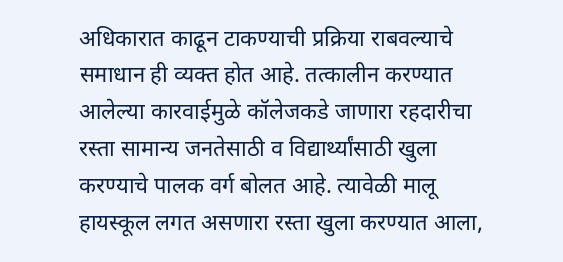अधिकारात काढून टाकण्याची प्रक्रिया राबवल्याचे समाधान ही व्यक्त होत आहे. तत्कालीन करण्यात आलेल्या कारवाईमुळे कॉलेजकडे जाणारा रहदारीचा रस्ता सामान्य जनतेसाठी व विद्यार्थ्यांसाठी खुला करण्याचे पालक वर्ग बोलत आहे. त्यावेळी मालू हायस्कूल लगत असणारा रस्ता खुला करण्यात आला,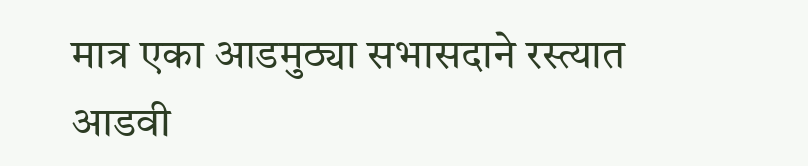मात्र एका आडमुठ्या सभासदाने रस्त्यात आडवी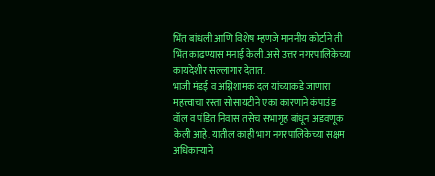भिंत बांधली आणि विशेष म्हणजे माननीय कोर्टाने ती भिंत काढण्यास मनाई केली.असे उत्तर नगरपालिकेच्या कायदेशीर सल्लागार देतात.
भाजी मंडई व अग्निशामक दल यांच्याकडे जाणारा महत्त्वाचा रस्ता सोसायटीने एका कारणाने कंपाउंड वॉल व पंडित निवास तसेच सभागृह बांधून अडवणूक केली आहे. यातील काही भाग नगरपालिकेच्या सक्षम अधिकाऱ्याने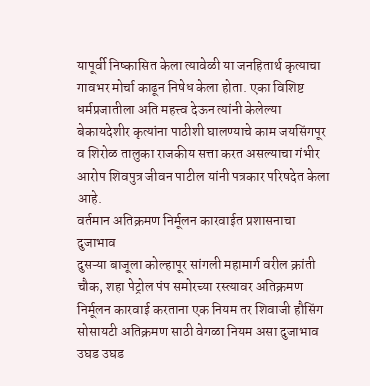यापूर्वी निष्कासित केला त्यावेळी या जनहितार्थ कृत्याचा गावभर मोर्चा काढून निषेध केला होता. एका विशिष्ट धर्मप्रजातीला अति महत्त्व देऊन त्यांनी केलेल्या बेकायदेशीर कृत्यांना पाठीशी घालण्याचे काम जयसिंगपूर व शिरोळ तालुका राजकीय सत्ता करत असल्याचा गंभीर आरोप शिवपुत्र जीवन पाटील यांनी पत्रकार परिषदेत केला आहे.
वर्तमान अतिक्रमण निर्मूलन कारवाईत प्रशासनाचा दुजाभाव
दुसऱ्या बाजूला कोल्हापूर सांगली महामार्ग वरील क्रांती चौक, शहा पेट्रोल पंप समोरच्या रस्त्यावर अतिक्रमण निर्मूलन कारवाई करताना एक नियम तर शिवाजी हौसिंग सोसायटी अतिक्रमण साठी वेगळा नियम असा दुजाभाव उघड उघड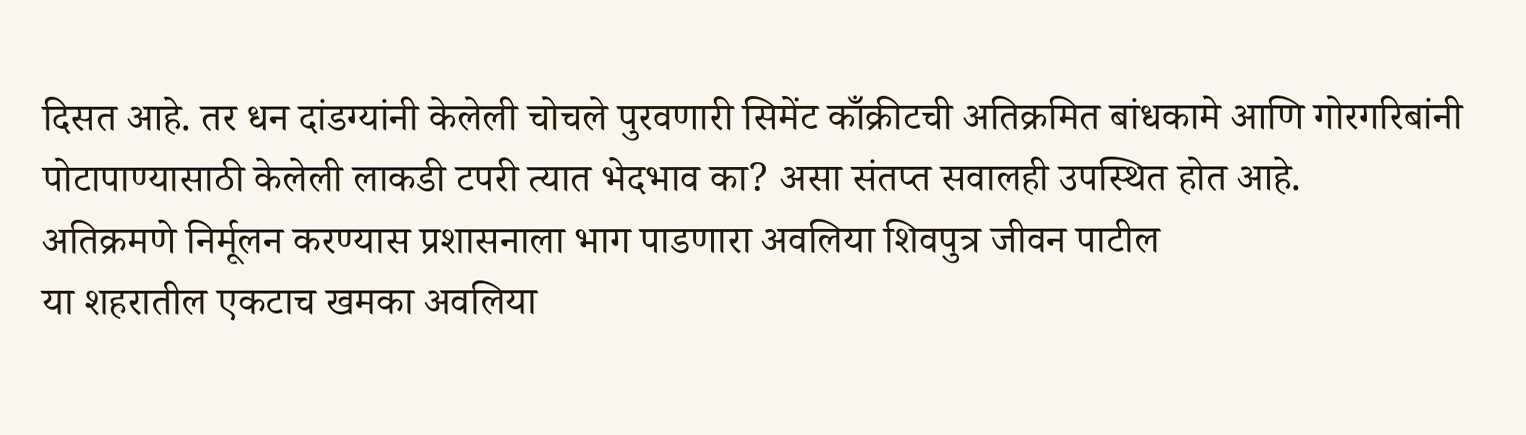दिसत आहे. तर धन दांडग्यांनी केलेली चोचले पुरवणारी सिमेंट काँक्रीटची अतिक्रमित बांधकामे आणि गोरगरिबांनी पोटापाण्यासाठी केलेली लाकडी टपरी त्यात भेदभाव का? असा संतप्त सवालही उपस्थित होत आहे.
अतिक्रमणे निर्मूलन करण्यास प्रशासनाला भाग पाडणारा अवलिया शिवपुत्र जीवन पाटील
या शहरातील एकटाच खमका अवलिया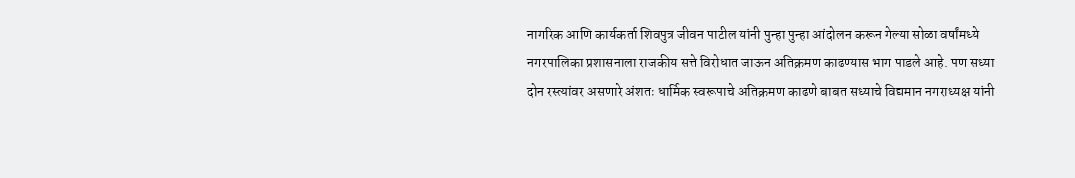नागरिक आणि कार्यकर्ता शिवपुत्र जीवन पाटील यांनी पुन्हा पुन्हा आंदोलन करून गेल्या सोळा वर्षांमध्ये नगरपालिका प्रशासनाला राजकीय सत्ते विरोधात जाऊन अतिक्रमण काढण्यास भाग पाडले आहे. पण सध्या दोन रस्त्यांवर असणारे अंशतः धार्मिक स्वरूपाचे अतिक्रमण काढणे बाबत सध्याचे विद्यमान नगराध्यक्ष यांनी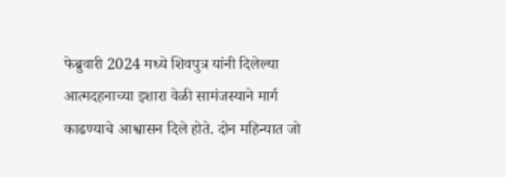फेब्रुवारी 2024 मध्ये शिवपुत्र यांनी दिलेल्या आत्मदहनाच्या इशारा वेळी सामंजस्याने मार्ग काढण्याचे आश्वासन दिले होते. दोन महिन्यात जो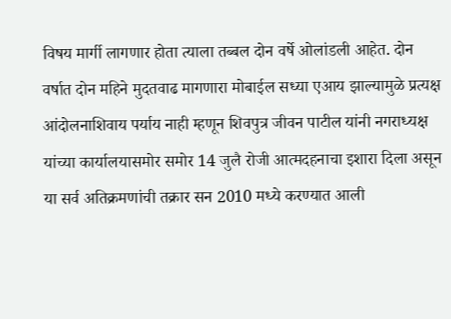विषय मार्गी लागणार होता त्याला तब्बल दोन वर्षे ओलांडली आहेत. दोन वर्षात दोन महिने मुदतवाढ मागणारा मोबाईल सध्या एआय झाल्यामुळे प्रत्यक्ष आंदोलनाशिवाय पर्याय नाही म्हणून शिवपुत्र जीवन पाटील यांनी नगराध्यक्ष यांच्या कार्यालयासमोर समोर 14 जुलै रोजी आत्मदहनाचा इशारा दिला असून या सर्व अतिक्रमणांची तक्रार सन 2010 मध्ये करण्यात आली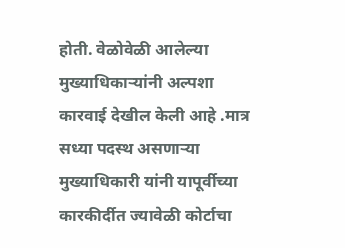होती. वेळोवेळी आलेल्या मुख्याधिकाऱ्यांनी अल्पशा कारवाई देखील केली आहे .मात्र सध्या पदस्थ असणाऱ्या मुख्याधिकारी यांनी यापूर्वीच्या कारकीर्दीत ज्यावेळी कोर्टाचा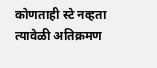कोणताही स्टे नव्हता त्यावेळी अतिक्रमण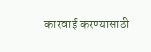कारवाई करण्यासाठी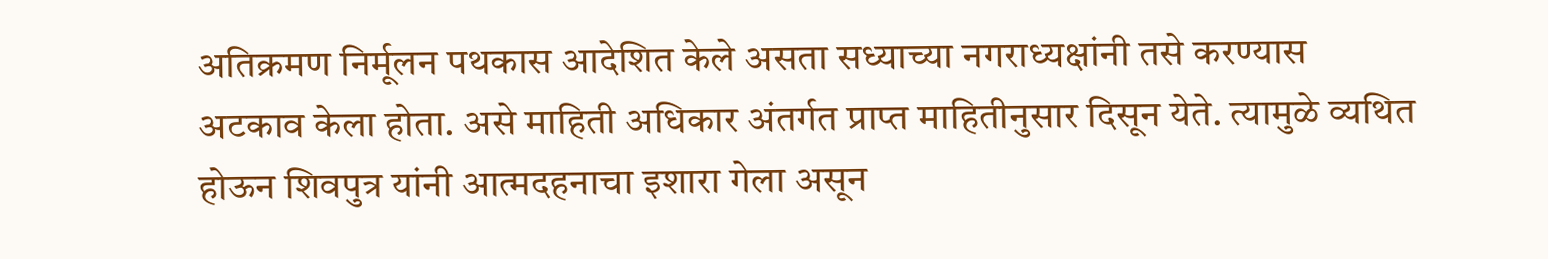अतिक्रमण निर्मूलन पथकास आदेशित केले असता सध्याच्या नगराध्यक्षांनी तसे करण्यास अटकाव केला होता. असे माहिती अधिकार अंतर्गत प्राप्त माहितीनुसार दिसून येते. त्यामुळे व्यथित होऊन शिवपुत्र यांनी आत्मदहनाचा इशारा गेला असून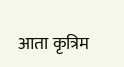आता कृत्रिम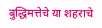बुद्धिमत्तेचे या शहराचे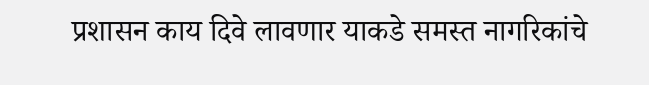प्रशासन काय दिवे लावणार याकडे समस्त नागरिकांचे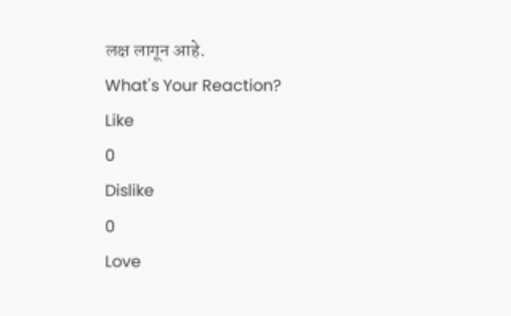लक्ष लागून आहे.
What's Your Reaction?
Like
0
Dislike
0
Love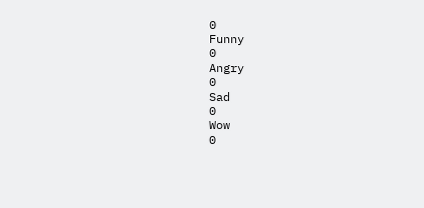0
Funny
0
Angry
0
Sad
0
Wow
0